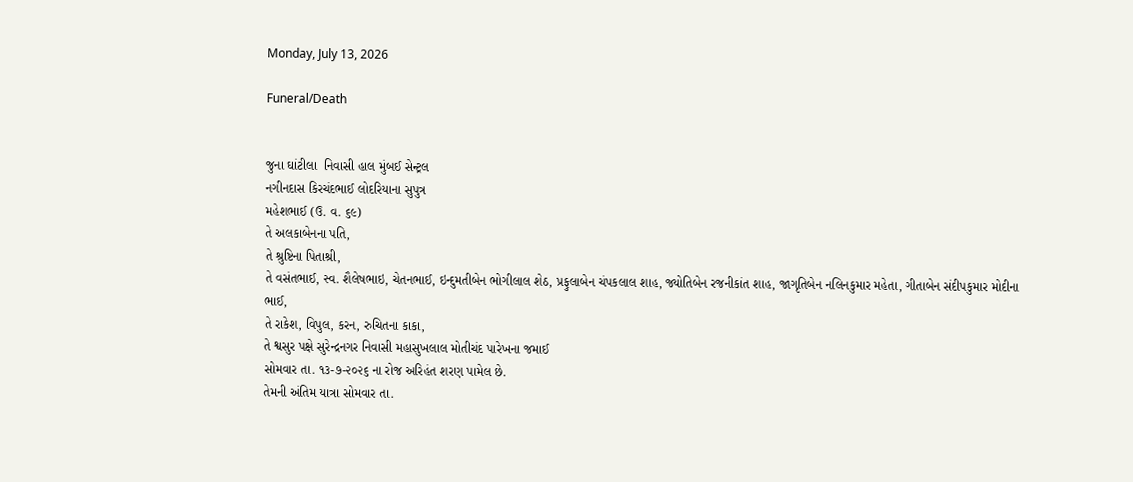Monday, July 13, 2026

Funeral/Death


જુના ઘાંટીલા  નિવાસી હાલ મુંબઈ સેન્ટ્રલ
નગીનદાસ કિરચંદભાઈ લોદરિયાના સુપુત્ર
મહેશભાઈ (ઉ. વ. ૬૯)
તે અલકાબેનના પતિ,
તે શ્રુષ્ટિના પિતાશ્રી,
તે વસંતભાઈ, સ્વ. શૈલેષભાઇ, ચેતનભાઈ, ઇન્દુમતીબેન ભોગીલાલ શેઠ, પ્રફુલાબેન ચંપકલાલ શાહ, જ્યોતિબેન રજનીકાંત શાહ, જાગૃતિબેન નલિનકુમાર મહેતા, ગીતાબેન સંદીપકુમાર મોદીના ભાઈ,
તે રાકેશ, વિપુલ, કરન, રુચિતના કાકા,
તે શ્વસુર પક્ષે સુરેન્દ્રનગર નિવાસી મહાસુખલાલ મોતીચંદ પારેખના જમાઈ
સોમવાર તા. ૧૩-૭-૨૦૨૬ ના રોજ અરિહંત શરણ પામેલ છે.
તેમની અંતિમ યાત્રા સોમવાર તા.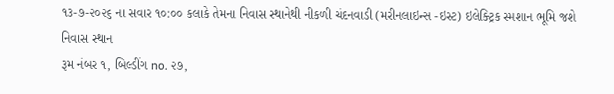૧૩-૭-૨૦૨૬ ના સવાર ૧૦:૦૦ કલાકે તેમના નિવાસ સ્થાનેથી નીકળી ચંદનવાડી (મરીનલાઇન્સ -ઇસ્ટ) ઇલેક્ટ્રિક સ્મશાન ભૂમિ જશે
નિવાસ સ્થાન
રૂમ નંબર ૧, બિલ્ડીંગ no. ૨૭,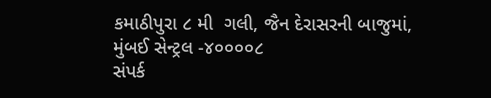કમાઠીપુરા ૮ મી  ગલી, જૈન દેરાસરની બાજુમાં,
મુંબઈ સેન્ટ્રલ -૪૦૦૦૦૮
સંપર્ક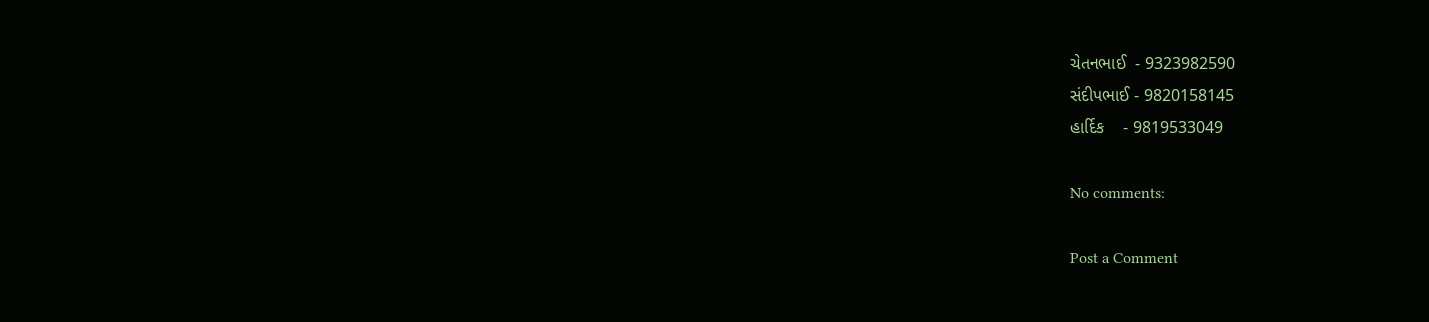ચેતનભાઈ  - 9323982590
સંદીપભાઈ - 9820158145
હાર્દિક    - 9819533049

No comments:

Post a Comment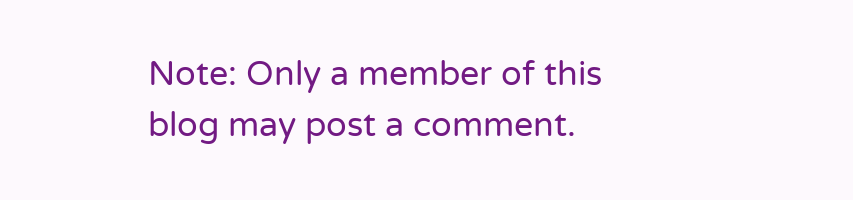Note: Only a member of this blog may post a comment.